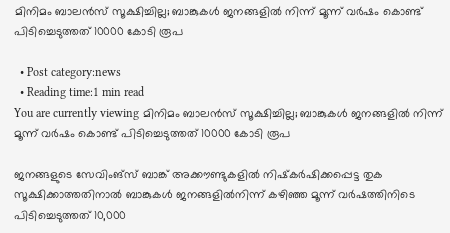മിനിമം ബാലന്‍സ് സൂക്ഷിച്ചില്ല; ബാങ്കുകള്‍ ജനങ്ങളില്‍ നിന്ന് മൂന്ന് വര്‍ഷം കൊണ്ട് പിടിച്ചെടുത്തത് 10000 കോടി രൂപ

  • Post category:news
  • Reading time:1 min read
You are currently viewing മിനിമം ബാലന്‍സ് സൂക്ഷിച്ചില്ല; ബാങ്കുകള്‍ ജനങ്ങളില്‍ നിന്ന് മൂന്ന് വര്‍ഷം കൊണ്ട് പിടിച്ചെടുത്തത് 10000 കോടി രൂപ

ജനങ്ങളുടെ സേവിംങ്‌സ് ബാങ്ക് അക്കൗണ്ടുകളില്‍ നിഷ്‌കര്‍ഷിക്കപ്പെട്ട തുക സൂക്ഷിക്കാത്തതിനാല്‍ ബാങ്കുകള്‍ ജനങ്ങളില്‍നിന്ന് കഴിഞ്ഞ മൂന്ന് വര്‍ഷത്തിനിടെ പിടിച്ചെടുത്തത് 10,000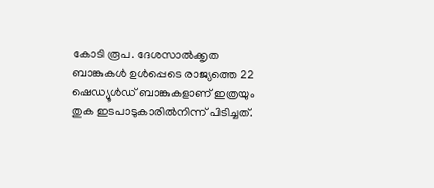കോടി രൂപ. ദേശസാല്‍ക്കൃത ബാങ്കുകള്‍ ഉള്‍പ്പെടെ രാജ്യത്തെ 22 ഷെഡ്യൂള്‍ഡ് ബാങ്കുകളാണ് ഇത്രയും തുക ഇടപാടുകാരില്‍നിന്ന് പിടിച്ചത്.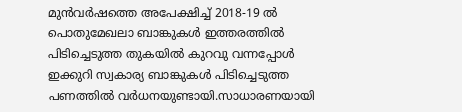മുന്‍വര്‍ഷത്തെ അപേക്ഷിച്ച് 2018-19 ല്‍ പൊതുമേഖലാ ബാങ്കുകള്‍ ഇത്തരത്തില്‍ പിടിച്ചെടുത്ത തുകയില്‍ കുറവു വന്നപ്പോള്‍ ഇക്കുറി സ്വകാര്യ ബാങ്കുകള്‍ പിടിച്ചെടുത്ത പണത്തില്‍ വര്‍ധനയുണ്ടായി.സാധാരണയായി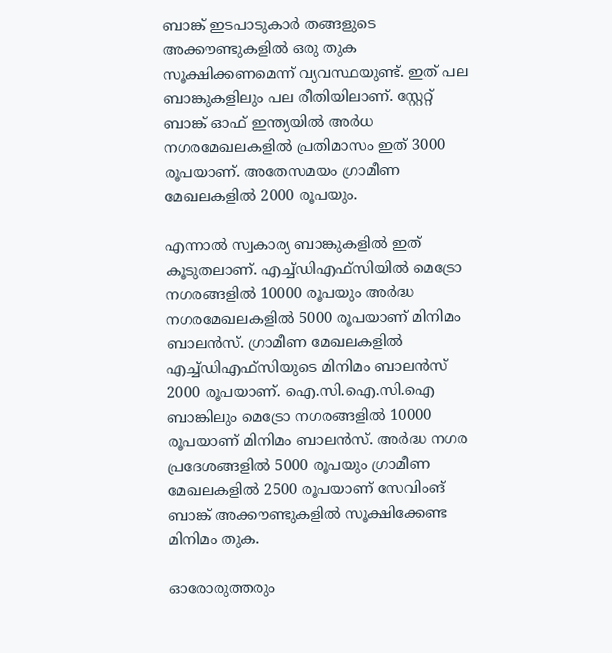ബാങ്ക് ഇടപാടുകാര്‍ തങ്ങളുടെ അക്കൗണ്ടുകളില്‍ ഒരു തുക സൂക്ഷിക്കണമെന്ന് വ്യവസ്ഥയുണ്ട്. ഇത് പല ബാങ്കുകളിലും പല രീതിയിലാണ്. സ്റ്റേറ്റ് ബാങ്ക് ഓഫ് ഇന്ത്യയില്‍ അര്‍ധ നഗരമേഖലകളില്‍ പ്രതിമാസം ഇത് 3000 രൂപയാണ്. അതേസമയം ഗ്രാമീണ മേഖലകളില്‍ 2000 രൂപയും.

എന്നാല്‍ സ്വകാര്യ ബാങ്കുകളില്‍ ഇത് കൂടുതലാണ്. എച്ച്ഡിഎഫ്‌സിയില്‍ മെട്രോ നഗരങ്ങളില്‍ 10000 രൂപയും അര്‍ദ്ധ നഗരമേഖലകളില്‍ 5000 രൂപയാണ് മിനിമം ബാലന്‍സ്. ഗ്രാമീണ മേഖലകളില്‍ എച്ച്ഡിഎഫ്‌സിയുടെ മിനിമം ബാലന്‍സ് 2000 രൂപയാണ്. ഐ.സി.ഐ.സി.ഐ ബാങ്കിലും മെട്രോ നഗരങ്ങളില്‍ 10000 രൂപയാണ് മിനിമം ബാലന്‍സ്. അര്‍ദ്ധ നഗര പ്രദേശങ്ങളില്‍ 5000 രൂപയും ഗ്രാമീണ മേഖലകളില്‍ 2500 രൂപയാണ് സേവിംങ് ബാങ്ക് അക്കൗണ്ടുകളില്‍ സൂക്ഷിക്കേണ്ട മിനിമം തുക.

ഓരോരുത്തരും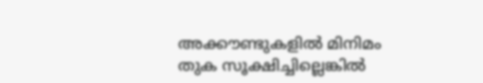അക്കൗണ്ടുകളില്‍ മിനിമം തുക സൂക്ഷിച്ചില്ലെങ്കില്‍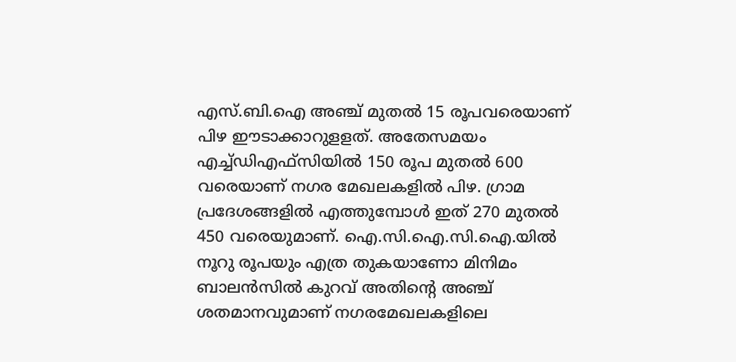എസ്.ബി.ഐ അഞ്ച് മുതല്‍ 15 രൂപവരെയാണ് പിഴ ഈടാക്കാറുളളത്. അതേസമയം എച്ച്ഡിഎഫ്‌സിയില്‍ 150 രൂപ മുതല്‍ 600 വരെയാണ് നഗര മേഖലകളില്‍ പിഴ. ഗ്രാമ പ്രദേശങ്ങളില്‍ എത്തുമ്പോള്‍ ഇത് 270 മുതല്‍ 450 വരെയുമാണ്. ഐ.സി.ഐ.സി.ഐ.യില്‍ നൂറു രൂപയും എത്ര തുകയാണോ മിനിമം ബാലന്‍സില്‍ കുറവ് അതിന്‍റെ അഞ്ച് ശതമാനവുമാണ് നഗരമേഖലകളിലെ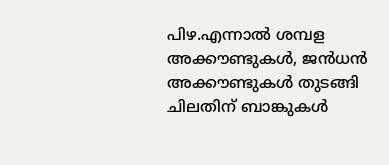പിഴ.എന്നാല്‍ ശമ്പള അക്കൗണ്ടുകള്‍, ജന്‍ധന്‍ അക്കൗണ്ടുകള്‍ തുടങ്ങി ചിലതിന് ബാങ്കുകള്‍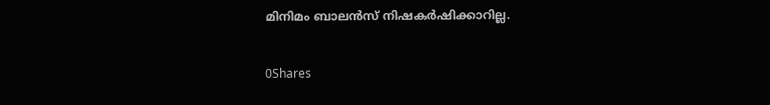മിനിമം ബാലന്‍സ് നിഷകര്‍ഷിക്കാറില്ല.

0Shares